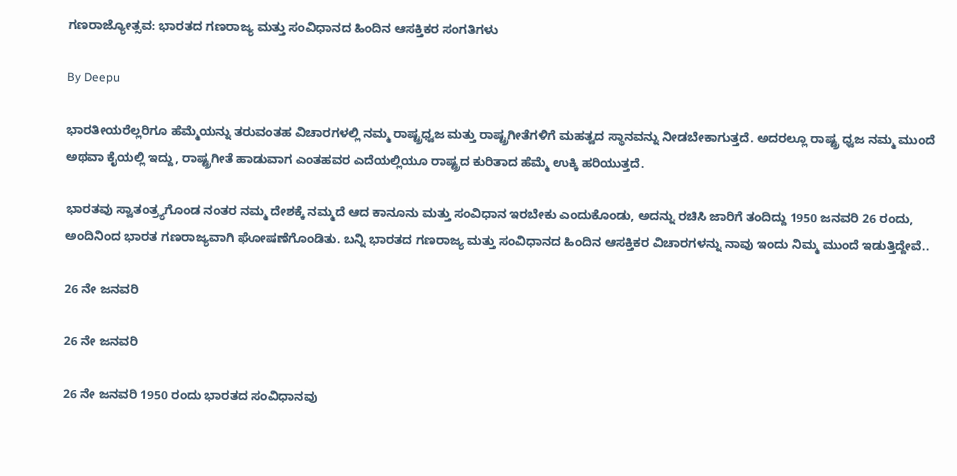ಗಣರಾಜ್ಯೋತ್ಸವ: ಭಾರತದ ಗಣರಾಜ್ಯ ಮತ್ತು ಸಂವಿಧಾನದ ಹಿಂದಿನ ಆಸಕ್ತಿಕರ ಸಂಗತಿಗಳು

By Deepu

ಭಾರತೀಯರೆಲ್ಲರಿಗೂ ಹೆಮ್ಮೆಯನ್ನು ತರುವಂತಹ ವಿಚಾರಗಳಲ್ಲಿ ನಮ್ಮ ರಾಷ್ಟ್ರಧ್ವಜ ಮತ್ತು ರಾಷ್ಟ್ರಗೀತೆಗಳಿಗೆ ಮಹತ್ವದ ಸ್ಥಾನವನ್ನು ನೀಡಬೇಕಾಗುತ್ತದೆ. ಅದರಲ್ಲೂ ರಾಷ್ಟ್ರ ಧ್ವಜ ನಮ್ಮ ಮುಂದೆ ಅಥವಾ ಕೈಯಲ್ಲಿ ಇದ್ದು, ರಾಷ್ಟ್ರಗೀತೆ ಹಾಡುವಾಗ ಎಂತಹವರ ಎದೆಯಲ್ಲಿಯೂ ರಾಷ್ಟ್ರದ ಕುರಿತಾದ ಹೆಮ್ಮೆ ಉಕ್ಕಿ ಹರಿಯುತ್ತದೆ.

ಭಾರತವು ಸ್ವಾತಂತ್ರ್ಯಗೊಂಡ ನಂತರ ನಮ್ಮ ದೇಶಕ್ಕೆ ನಮ್ಮದೆ ಆದ ಕಾನೂನು ಮತ್ತು ಸಂವಿಧಾನ ಇರಬೇಕು ಎಂದುಕೊಂಡು, ಅದನ್ನು ರಚಿಸಿ ಜಾರಿಗೆ ತಂದಿದ್ದು 1950 ಜನವರಿ 26 ರಂದು, ಅಂದಿನಿಂದ ಭಾರತ ಗಣರಾಜ್ಯವಾಗಿ ಘೋಷಣೆಗೊಂಡಿತು. ಬನ್ನಿ ಭಾರತದ ಗಣರಾಜ್ಯ ಮತ್ತು ಸಂವಿಧಾನದ ಹಿಂದಿನ ಆಸಕ್ತಿಕರ ವಿಚಾರಗಳನ್ನು ನಾವು ಇಂದು ನಿಮ್ಮ ಮುಂದೆ ಇಡುತ್ತಿದ್ದೇವೆ..

26 ನೇ ಜನವರಿ

26 ನೇ ಜನವರಿ

26 ನೇ ಜನವರಿ 1950 ರಂದು ಭಾರತದ ಸಂವಿಧಾನವು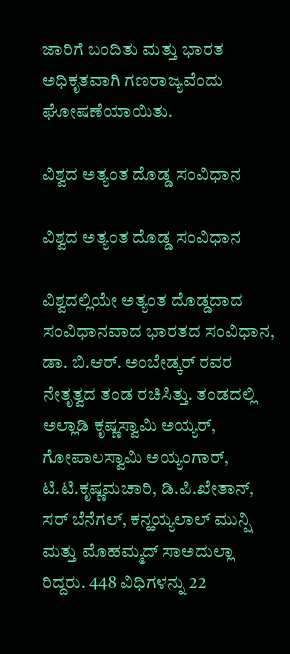ಜಾರಿಗೆ ಬಂದಿತು ಮತ್ತು ಭಾರತ ಅಧಿಕೃತವಾಗಿ ಗಣರಾಜ್ಯವೆಂದು ಘೋಷಣೆಯಾಯಿತು.

ವಿಶ್ವದ ಅತ್ಯಂತ ದೊಡ್ಡ ಸಂವಿಧಾನ

ವಿಶ್ವದ ಅತ್ಯಂತ ದೊಡ್ಡ ಸಂವಿಧಾನ

ವಿಶ್ವದಲ್ಲಿಯೇ ಅತ್ಯಂತ ದೊಡ್ಡದಾದ ಸಂವಿಧಾನವಾದ ಭಾರತದ ಸಂವಿಧಾನ, ಡಾ. ಬಿ.ಆರ್. ಅಂಬೇಡ್ಕರ್ ರವರ ನೇತೃತ್ವದ ತಂಡ ರಚಿಸಿತ್ತು. ತಂಡದಲ್ಲಿ ಅಲ್ಲಾಡಿ ಕೃಷ್ಣಸ್ವಾಮಿ ಅಯ್ಯರ್, ಗೋಪಾಲಸ್ವಾಮಿ ಅಯ್ಯಂಗಾರ್, ಟಿ.ಟಿ.ಕೃಷ್ಣಮಚಾರಿ, ಡಿ.ಪಿ.ಖೇತಾನ್, ಸರ್ ಬೆನೆಗಲ್, ಕನ್ಹಯ್ಯಲಾಲ್ ಮುನ್ಷಿ ಮತ್ತು ಮೊಹಮ್ಮದ್ ಸಾಅದುಲ್ಲಾ ರಿದ್ದರು. 448 ವಿಧಿಗಳನ್ನು 22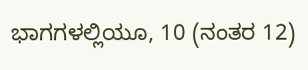ಭಾಗಗಳಲ್ಲಿಯೂ, 10 (ನಂತರ 12)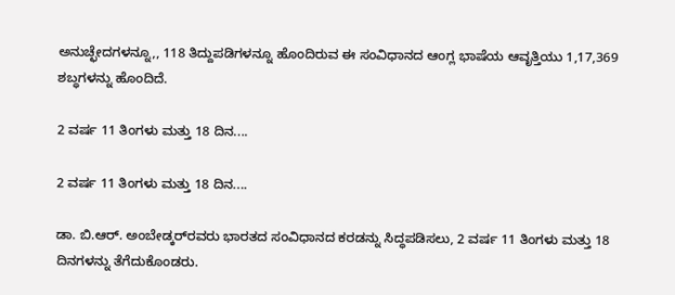ಅನುಚ್ಛೇದಗಳನ್ನೂ,, 118 ತಿದ್ದುಪಡಿಗಳನ್ನೂ ಹೊಂದಿರುವ ಈ ಸಂವಿಧಾನದ ಆಂಗ್ಲ ಭಾಷೆಯ ಆವೃತ್ತಿಯು 1,17,369 ಶಬ್ಧಗಳನ್ನು ಹೊಂದಿದೆ.

2 ವರ್ಷ 11 ತಿಂಗಳು ಮತ್ತು 18 ದಿನ....

2 ವರ್ಷ 11 ತಿಂಗಳು ಮತ್ತು 18 ದಿನ....

ಡಾ. ಬಿ.ಆರ್. ಅಂಬೇಡ್ಕರ್‌ರವರು ಭಾರತದ ಸಂವಿಧಾನದ ಕರಡನ್ನು ಸಿದ್ಧಪಡಿಸಲು, 2 ವರ್ಷ 11 ತಿಂಗಳು ಮತ್ತು 18 ದಿನಗಳನ್ನು ತೆಗೆದುಕೊಂಡರು.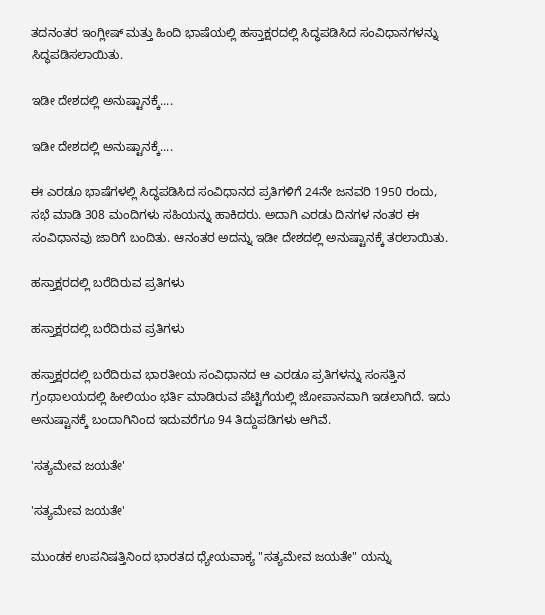ತದನಂತರ ಇಂಗ್ಲೀಷ್ ಮತ್ತು ಹಿಂದಿ ಭಾಷೆಯಲ್ಲಿ ಹಸ್ತಾಕ್ಷರದಲ್ಲಿ ಸಿದ್ಧಪಡಿಸಿದ ಸಂವಿಧಾನಗಳನ್ನು ಸಿದ್ಧಪಡಿಸಲಾಯಿತು.

ಇಡೀ ದೇಶದಲ್ಲಿ ಅನುಷ್ಟಾನಕ್ಕೆ....

ಇಡೀ ದೇಶದಲ್ಲಿ ಅನುಷ್ಟಾನಕ್ಕೆ....

ಈ ಎರಡೂ ಭಾಷೆಗಳಲ್ಲಿ ಸಿದ್ಧಪಡಿಸಿದ ಸಂವಿಧಾನದ ಪ್ರತಿಗಳಿಗೆ 24ನೇ ಜನವರಿ 1950 ರಂದು, ಸಭೆ ಮಾಡಿ 308 ಮಂದಿಗಳು ಸಹಿಯನ್ನು ಹಾಕಿದರು. ಅದಾಗಿ ಎರಡು ದಿನಗಳ ನಂತರ ಈ ಸಂವಿಧಾನವು ಜಾರಿಗೆ ಬಂದಿತು. ಆನಂತರ ಅದನ್ನು ಇಡೀ ದೇಶದಲ್ಲಿ ಅನುಷ್ಟಾನಕ್ಕೆ ತರಲಾಯಿತು.

ಹಸ್ತಾಕ್ಷರದಲ್ಲಿ ಬರೆದಿರುವ ಪ್ರತಿಗಳು

ಹಸ್ತಾಕ್ಷರದಲ್ಲಿ ಬರೆದಿರುವ ಪ್ರತಿಗಳು

ಹಸ್ತಾಕ್ಷರದಲ್ಲಿ ಬರೆದಿರುವ ಭಾರತೀಯ ಸಂವಿಧಾನದ ಆ ಎರಡೂ ಪ್ರತಿಗಳನ್ನು ಸಂಸತ್ತಿನ ಗ್ರಂಥಾಲಯದಲ್ಲಿ ಹೀಲಿಯಂ ಭರ್ತಿ ಮಾಡಿರುವ ಪೆಟ್ಟಿಗೆಯಲ್ಲಿ ಜೋಪಾನವಾಗಿ ಇಡಲಾಗಿದೆ. ಇದು ಅನುಷ್ಟಾನಕ್ಕೆ ಬಂದಾಗಿನಿಂದ ಇದುವರೆಗೂ 94 ತಿದ್ದುಪಡಿಗಳು ಆಗಿವೆ.

'ಸತ್ಯಮೇವ ಜಯತೇ'

'ಸತ್ಯಮೇವ ಜಯತೇ'

ಮುಂಡಕ ಉಪನಿಷತ್ತಿನಿಂದ ಭಾರತದ ಧ್ಯೇಯವಾಕ್ಯ "ಸತ್ಯಮೇವ ಜಯತೇ" ಯನ್ನು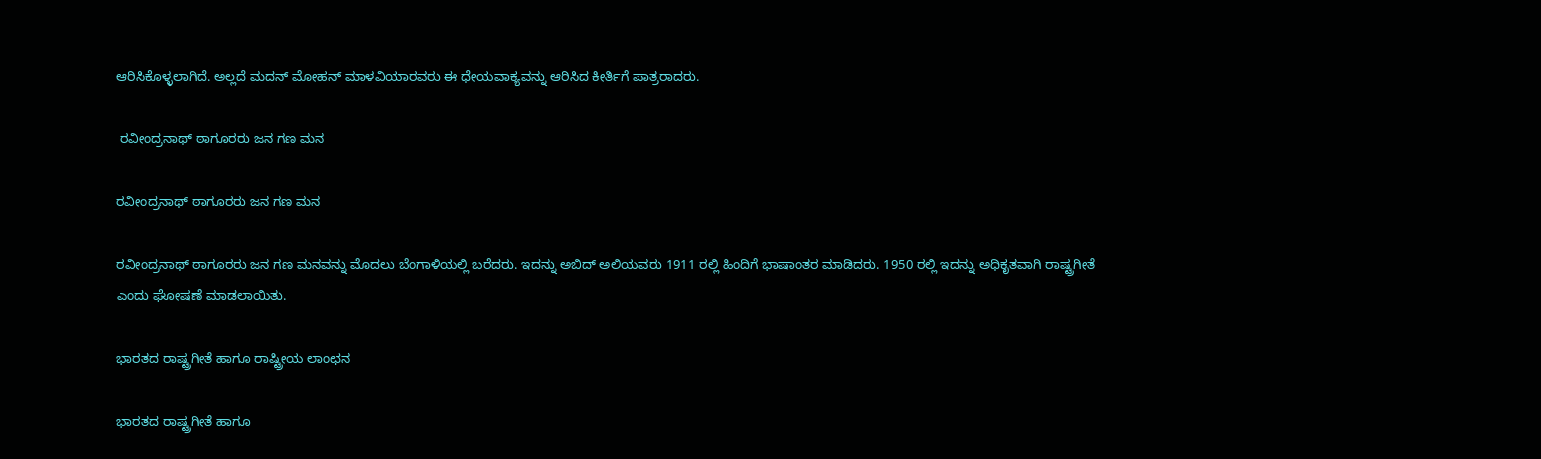ಆರಿಸಿಕೊಳ್ಳಲಾಗಿದೆ. ಅಲ್ಲದೆ ಮದನ್ ಮೋಹನ್ ಮಾಳವಿಯಾರವರು ಈ ಧೇಯವಾಕ್ಯವನ್ನು ಆರಿಸಿದ ಕೀರ್ತಿಗೆ ಪಾತ್ರರಾದರು.

 ರವೀಂದ್ರನಾಥ್ ಠಾಗೂರರು ಜನ ಗಣ ಮನ

ರವೀಂದ್ರನಾಥ್ ಠಾಗೂರರು ಜನ ಗಣ ಮನ

ರವೀಂದ್ರನಾಥ್ ಠಾಗೂರರು ಜನ ಗಣ ಮನವನ್ನು ಮೊದಲು ಬೆಂಗಾಳಿಯಲ್ಲಿ ಬರೆದರು. ಇದನ್ನು ಅಬಿದ್ ಅಲಿಯವರು 1911 ರಲ್ಲಿ ಹಿಂದಿಗೆ ಭಾಷಾಂತರ ಮಾಡಿದರು. 1950 ರಲ್ಲಿ ಇದನ್ನು ಅಧಿಕೃತವಾಗಿ ರಾಷ್ಟ್ರಗೀತೆ ಎಂದು ಘೋಷಣೆ ಮಾಡಲಾಯಿತು.

ಭಾರತದ ರಾಷ್ಟ್ರಗೀತೆ ಹಾಗೂ ರಾಷ್ಟ್ರೀಯ ಲಾಂಛನ

ಭಾರತದ ರಾಷ್ಟ್ರಗೀತೆ ಹಾಗೂ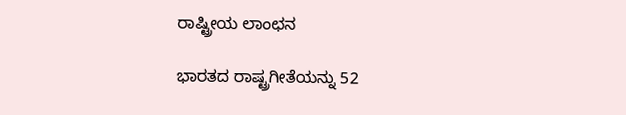ರಾಷ್ಟ್ರೀಯ ಲಾಂಛನ

ಭಾರತದ ರಾಷ್ಟ್ರಗೀತೆಯನ್ನು 52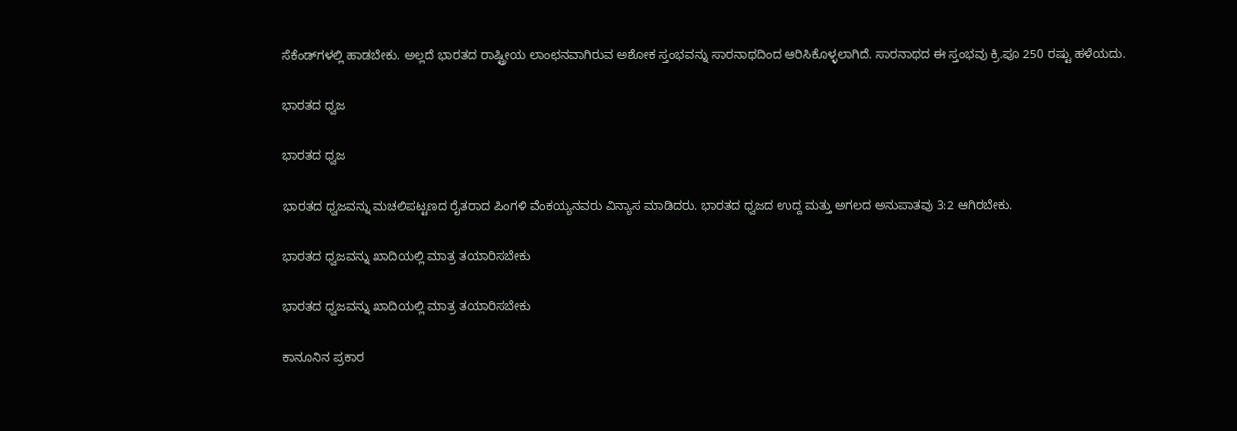ಸೆಕೆಂಡ್‌ಗಳಲ್ಲಿ ಹಾಡಬೇಕು. ಅಲ್ಲದೆ ಭಾರತದ ರಾಷ್ಟ್ರೀಯ ಲಾಂಛನವಾಗಿರುವ ಅಶೋಕ ಸ್ತಂಭವನ್ನು ಸಾರನಾಥದಿಂದ ಆರಿಸಿಕೊಳ್ಳಲಾಗಿದೆ. ಸಾರನಾಥದ ಈ ಸ್ತಂಭವು ಕ್ರಿ.ಪೂ 250 ರಷ್ಟು ಹಳೆಯದು.

ಭಾರತದ ಧ್ವಜ

ಭಾರತದ ಧ್ವಜ

ಭಾರತದ ಧ್ವಜವನ್ನು ಮಚಲಿಪಟ್ಟಣದ ರೈತರಾದ ಪಿಂಗಳಿ ವೆಂಕಯ್ಯನವರು ವಿನ್ಯಾಸ ಮಾಡಿದರು. ಭಾರತದ ಧ್ವಜದ ಉದ್ದ ಮತ್ತು ಅಗಲದ ಅನುಪಾತವು 3:2 ಆಗಿರಬೇಕು.

ಭಾರತದ ಧ್ವಜವನ್ನು ಖಾದಿಯಲ್ಲಿ ಮಾತ್ರ ತಯಾರಿಸಬೇಕು

ಭಾರತದ ಧ್ವಜವನ್ನು ಖಾದಿಯಲ್ಲಿ ಮಾತ್ರ ತಯಾರಿಸಬೇಕು

ಕಾನೂನಿನ ಪ್ರಕಾರ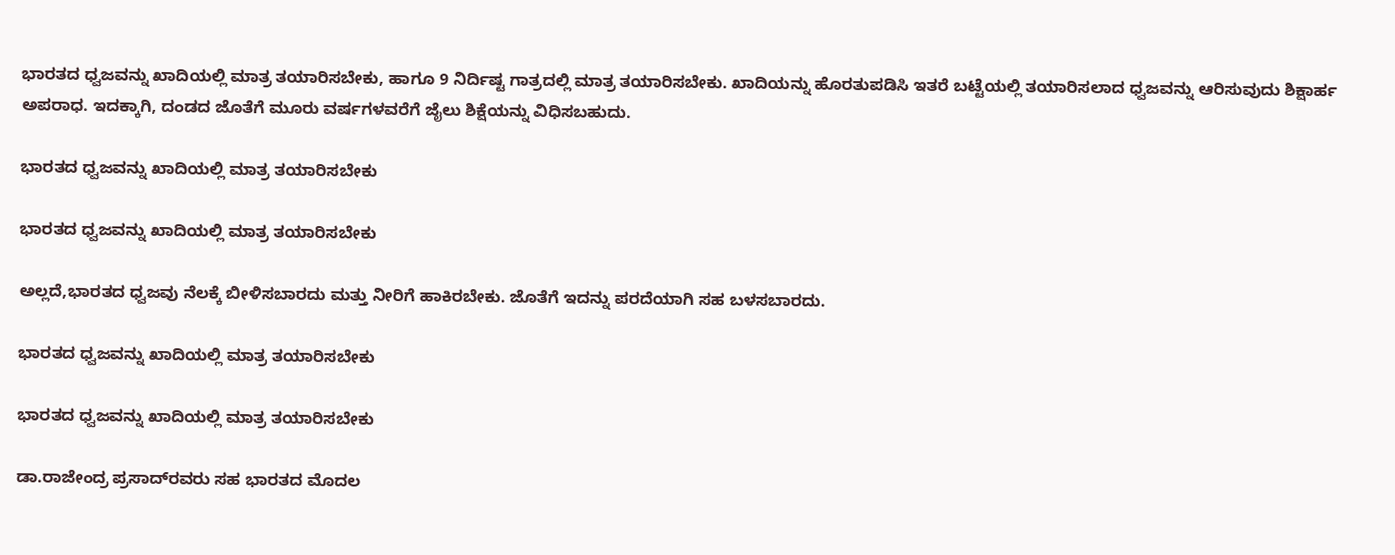ಭಾರತದ ಧ್ವಜವನ್ನು ಖಾದಿಯಲ್ಲಿ ಮಾತ್ರ ತಯಾರಿಸಬೇಕು, ಹಾಗೂ 9 ನಿರ್ದಿಷ್ಟ ಗಾತ್ರದಲ್ಲಿ ಮಾತ್ರ ತಯಾರಿಸಬೇಕು. ಖಾದಿಯನ್ನು ಹೊರತುಪಡಿಸಿ ಇತರೆ ಬಟ್ಟೆಯಲ್ಲಿ ತಯಾರಿಸಲಾದ ಧ್ವಜವನ್ನು ಆರಿಸುವುದು ಶಿಕ್ಷಾರ್ಹ ಅಪರಾಧ. ಇದಕ್ಕಾಗಿ, ದಂಡದ ಜೊತೆಗೆ ಮೂರು ವರ್ಷಗಳವರೆಗೆ ಜೈಲು ಶಿಕ್ಷೆಯನ್ನು ವಿಧಿಸಬಹುದು.

ಭಾರತದ ಧ್ವಜವನ್ನು ಖಾದಿಯಲ್ಲಿ ಮಾತ್ರ ತಯಾರಿಸಬೇಕು

ಭಾರತದ ಧ್ವಜವನ್ನು ಖಾದಿಯಲ್ಲಿ ಮಾತ್ರ ತಯಾರಿಸಬೇಕು

ಅಲ್ಲದೆ,ಭಾರತದ ಧ್ವಜವು ನೆಲಕ್ಕೆ ಬೀಳಿಸಬಾರದು ಮತ್ತು ನೀರಿಗೆ ಹಾಕಿರಬೇಕು. ಜೊತೆಗೆ ಇದನ್ನು ಪರದೆಯಾಗಿ ಸಹ ಬಳಸಬಾರದು.

ಭಾರತದ ಧ್ವಜವನ್ನು ಖಾದಿಯಲ್ಲಿ ಮಾತ್ರ ತಯಾರಿಸಬೇಕು

ಭಾರತದ ಧ್ವಜವನ್ನು ಖಾದಿಯಲ್ಲಿ ಮಾತ್ರ ತಯಾರಿಸಬೇಕು

ಡಾ.ರಾಜೇಂದ್ರ ಪ್ರಸಾದ್‌ರವರು ಸಹ ಭಾರತದ ಮೊದಲ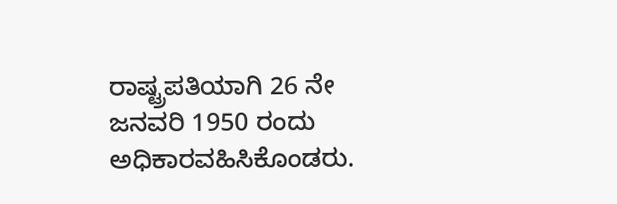ರಾಷ್ಟ್ರಪತಿಯಾಗಿ 26 ನೇ ಜನವರಿ 1950 ರಂದು ಅಧಿಕಾರವಹಿಸಿಕೊಂಡರು.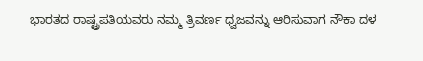ಭಾರತದ ರಾಷ್ಟ್ರಪತಿಯವರು ನಮ್ಮ ತ್ರಿವರ್ಣ ಧ್ವಜವನ್ನು ಆರಿಸುವಾಗ ನೌಕಾ ದಳ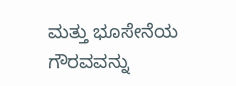ಮತ್ತು ಭೂಸೇನೆಯ ಗೌರವವನ್ನು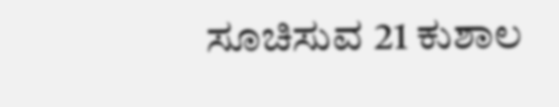ಸೂಚಿಸುವ 21 ಕುಶಾಲ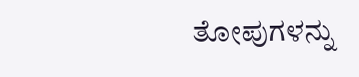ತೋಪುಗಳನ್ನು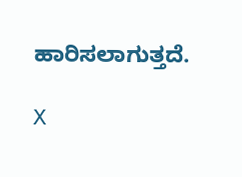ಹಾರಿಸಲಾಗುತ್ತದೆ.

X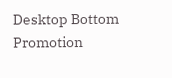Desktop Bottom Promotion